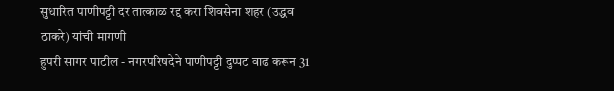सुधारित पाणीपट्टी दर तात्काळ रद्द करा शिवसेना शहर (उद्धव ठाकरे) यांची मागणी
हुपरी सागर पाटील - नगरपरिषदेने पाणीपट्टी दुप्पट वाढ करून 31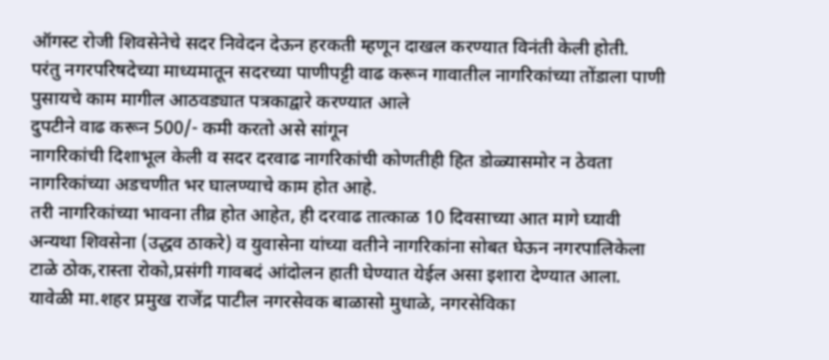ऑगस्ट रोजी शिवसेनेचे सदर निवेदन देऊन हरकती म्हणून दाखल करण्यात विनंती केली होती.
परंतु नगरपरिषदेच्या माध्यमातून सदरच्या पाणीपट्टी वाढ करून गावातील नागरिकांच्या तोंडाला पाणी पुसायचे काम मागील आठवड्यात पत्रकाद्वारे करण्यात आले
दुपटीने वाढ करून 500/- कमी करतो असे सांगून
नागरिकांची दिशाभूल केली व सदर दरवाढ नागरिकांची कोणतीही हित डोळ्यासमोर न ठेवता नागरिकांच्या अडचणीत भर घालण्याचे काम होत आहे.
तरी नागरिकांच्या भावना तीव्र होत आहेत, ही दरवाढ तात्काळ 10 दिवसाच्या आत मागे घ्यावी
अन्यथा शिवसेना (उद्धव ठाकरे) व युवासेना यांच्या वतीने नागरिकांना सोबत घेऊन नगरपालिकेला टाळे ठोक,रास्ता रोको,प्रसंगी गावबदं आंदोलन हाती घेण्यात येईल असा इशारा देण्यात आला.
यावेळी मा.शहर प्रमुख राजेंद्र पाटील नगरसेवक बाळासो मुधाळे, नगरसेविका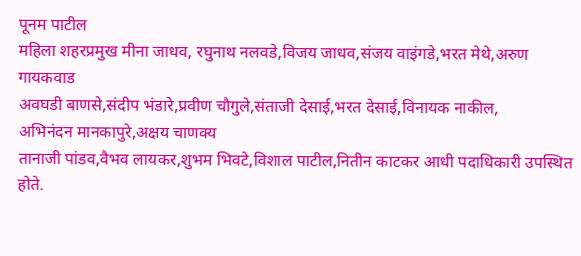पूनम पाटील
महिला शहरप्रमुख मीना जाधव, रघुनाथ नलवडे,विजय जाधव,संजय वाइंगडे,भरत मेथे,अरुण गायकवाड
अवघडी बाणसे,संदीप भंडारे,प्रवीण चौगुले,संताजी देसाई,भरत देसाई,विनायक नाकील,
अभिनंदन मानकापुरे,अक्षय चाणक्य
तानाजी पांडव,वैभव लायकर,शुभम भिवटे,विशाल पाटील,नितीन काटकर आधी पदाधिकारी उपस्थित होते.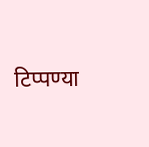टिप्पण्या